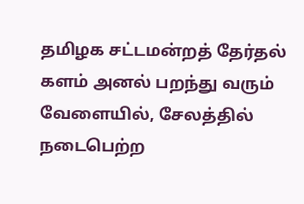தமிழக சட்டமன்றத் தேர்தல் களம் அனல் பறந்து வரும் வேளையில், சேலத்தில் நடைபெற்ற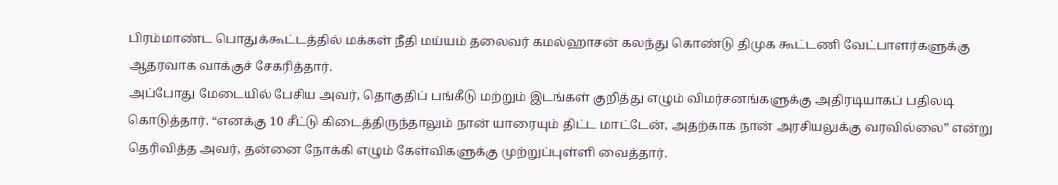பிரம்மாண்ட பொதுக்கூட்டத்தில் மக்கள் நீதி மய்யம் தலைவர் கமல்ஹாசன் கலந்து கொண்டு திமுக கூட்டணி வேட்பாளர்களுக்கு ஆதரவாக வாக்குச் சேகரித்தார்.
அப்போது மேடையில் பேசிய அவர், தொகுதிப் பங்கீடு மற்றும் இடங்கள் குறித்து எழும் விமர்சனங்களுக்கு அதிரடியாகப் பதிலடி கொடுத்தார். “எனக்கு 10 சீட்டு கிடைத்திருந்தாலும் நான் யாரையும் திட்ட மாட்டேன், அதற்காக நான் அரசியலுக்கு வரவில்லை” என்று தெரிவித்த அவர், தன்னை நோக்கி எழும் கேள்விகளுக்கு முற்றுப்புள்ளி வைத்தார்.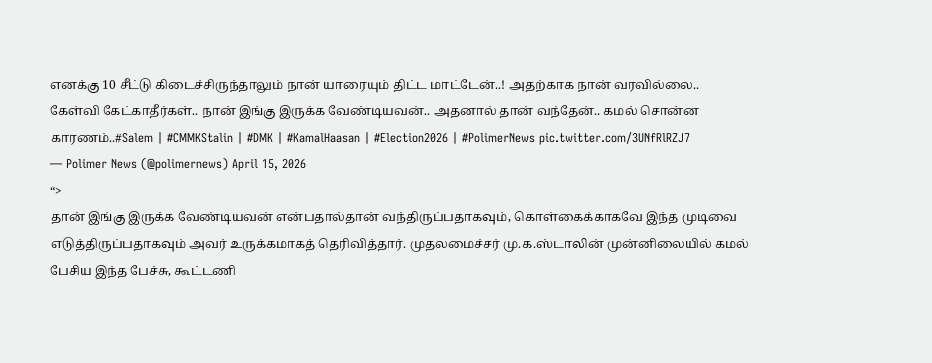எனக்கு 10 சீட்டு கிடைச்சிருந்தாலும் நான் யாரையும் திட்ட மாட்டேன்..! அதற்காக நான் வரவில்லை.. கேள்வி கேட்காதீர்கள்.. நான் இங்கு இருக்க வேண்டியவன்.. அதனால் தான் வந்தேன்.. கமல் சொன்ன காரணம்..#Salem | #CMMKStalin | #DMK | #KamalHaasan | #Election2026 | #PolimerNews pic.twitter.com/3UNfRlRZJ7
— Polimer News (@polimernews) April 15, 2026
“>
தான் இங்கு இருக்க வேண்டியவன் என்பதால்தான் வந்திருப்பதாகவும், கொள்கைக்காகவே இந்த முடிவை எடுத்திருப்பதாகவும் அவர் உருக்கமாகத் தெரிவித்தார். முதலமைச்சர் மு.க.ஸ்டாலின் முன்னிலையில் கமல் பேசிய இந்த பேச்சு, கூட்டணி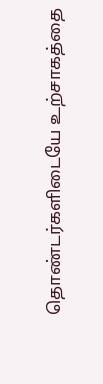தொண்டர்களிடையே உற்சாகத்தை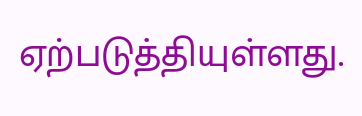ஏற்படுத்தியுள்ளது.